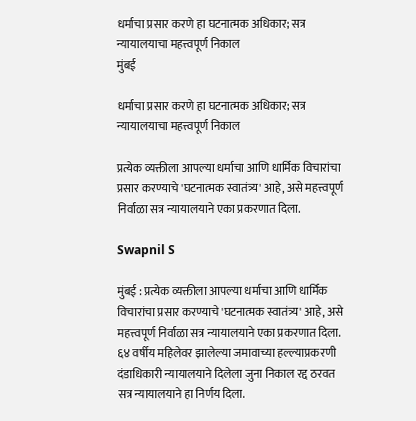धर्माचा प्रसार करणे हा घटनात्मक अधिकार; सत्र न्यायालयाचा महत्त्वपूर्ण निकाल
मुंबई

धर्माचा प्रसार करणे हा घटनात्मक अधिकार; सत्र न्यायालयाचा महत्त्वपूर्ण निकाल

प्रत्येक व्यक्तीला आपल्या धर्माचा आणि धार्मिक विचारांचा प्रसार करण्याचे 'घटनात्मक स्वातंत्र्य' आहे, असे महत्त्वपूर्ण निर्वाळा सत्र न्यायालयाने एका प्रकरणात दिला.

Swapnil S

मुंबई : प्रत्येक व्यक्तीला आपल्या धर्माचा आणि धार्मिक विचारांचा प्रसार करण्याचे 'घटनात्मक स्वातंत्र्य' आहे, असे महत्त्वपूर्ण निर्वाळा सत्र न्यायालयाने एका प्रकरणात दिला. ६४ वर्षीय महिलेवर झालेल्या जमावाच्या हल्ल्याप्रकरणी दंडाधिकारी न्यायालयाने दिलेला जुना निकाल रद्द ठरवत सत्र न्यायालयाने हा निर्णय दिला.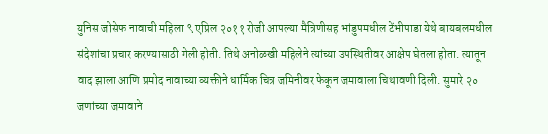युनिस जोसेफ नावाची महिला ९ एप्रिल २०११ रोजी आपल्या मैत्रिणीसह भांडुपमधील टेंभीपाडा येथे बायबलमधील संदेशांचा प्रचार करण्यासाठी गेली होती. तिथे अनोळखी महिलेने त्यांच्या उपस्थितीवर आक्षेप घेतला होता. त्यातून वाद झाला आणि प्रमोद नावाच्या व्यक्तीने धार्मिक चित्र जमिनीवर फेकून जमावाला चिथावणी दिली. सुमारे २० जणांच्या जमावाने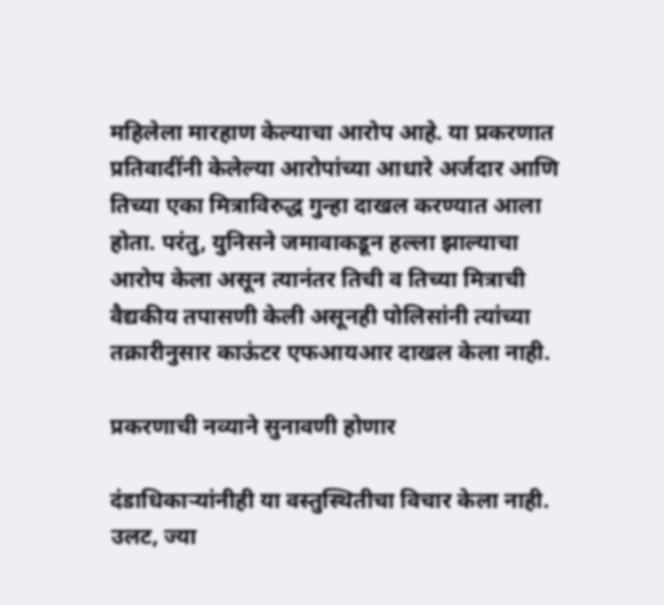महिलेला मारहाण केल्याचा आरोप आहे. या प्रकरणात प्रतिवादींनी केलेल्या आरोपांच्या आधारे अर्जदार आणि तिच्या एका मित्राविरुद्ध गुन्हा दाखल करण्यात आला होता. परंतु, युनिसने जमावाकडून हल्ला झाल्याचा आरोप केला असून त्यानंतर तिची व तिच्या मित्राची वैद्यकीय तपासणी केली असूनही पोलिसांनी त्यांच्या तक्रारीनुसार काऊंटर एफआयआर दाखल केला नाही.

प्रकरणाची नव्याने सुनावणी होणार

दंडाधिकाऱ्यांनीही या वस्तुस्थितीचा विचार केला नाही. उलट, ज्या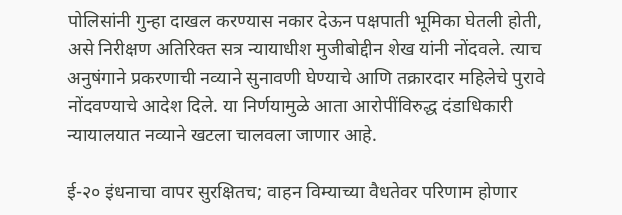पोलिसांनी गुन्हा दाखल करण्यास नकार देऊन पक्षपाती भूमिका घेतली होती, असे निरीक्षण अतिरिक्त सत्र न्यायाधीश मुजीबोद्दीन शेख यांनी नोंदवले. त्याच अनुषंगाने प्रकरणाची नव्याने सुनावणी घेण्याचे आणि तक्रारदार महिलेचे पुरावे नोंदवण्याचे आदेश दिले. या निर्णयामुळे आता आरोपींविरुद्ध दंडाधिकारी न्यायालयात नव्याने खटला चालवला जाणार आहे.

ई-२० इंधनाचा वापर सुरक्षितच; वाहन विम्याच्या वैधतेवर परिणाम होणार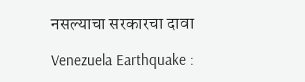नसल्याचा सरकारचा दावा

Venezuela Earthquake :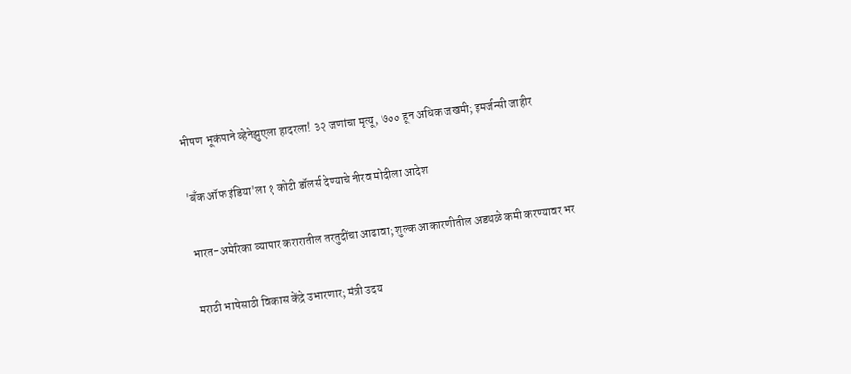भीषण भूकंपाने व्हेनेझुएला हादरला! ३२ जणांचा मृत्यू, ७०० हून अधिक जखमी; इमर्जन्सी जाहीर

'बँक ऑफ इंडिया'ला १ कोटी डॉलर्स देण्याचे नीरव मोदीला आदेश

भारत-अमेरिका व्यापार करारातील तरतुदींचा आढावा; शुल्क आकारणीतील अडथळे कमी करण्यावर भर

मराठी भाषेसाठी विकास केंद्रे उभारणार; मंत्री उदय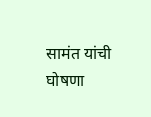सामंत यांची घोषणा